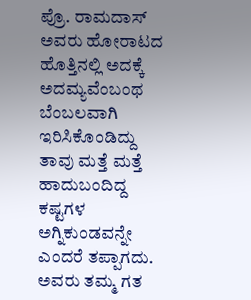ಪ್ರೊ. ರಾಮದಾಸ್ ಅವರು ಹೋರಾಟದ ಹೊತ್ತಿನಲ್ಲಿ ಅದಕ್ಕೆ ಅದಮ್ಯವೆಂಬಂಥ ಬೆಂಬಲವಾಗಿ ಇರಿಸಿಕೊಂಡಿದ್ದು ತಾವು ಮತ್ತೆ ಮತ್ತೆ ಹಾದುಬಂದಿದ್ದ ಕಷ್ಟಗಳ ಅಗ್ನಿಕುಂಡವನ್ನೇ ಎಂದರೆ ತಪ್ಪಾಗದು. ಅವರು ತಮ್ಮ ಗತ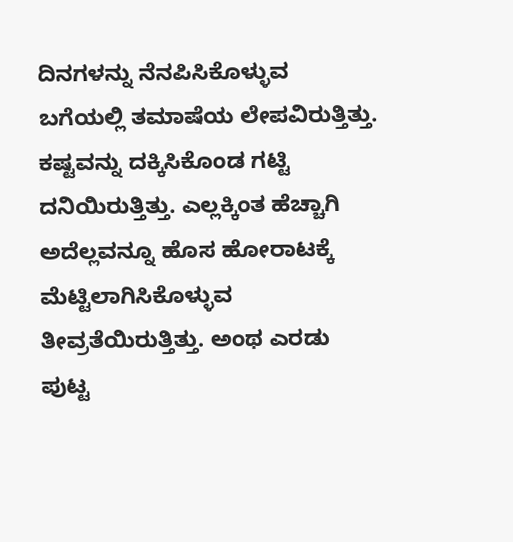ದಿನಗಳನ್ನು ನೆನಪಿಸಿಕೊಳ್ಳುವ ಬಗೆಯಲ್ಲಿ ತಮಾಷೆಯ ಲೇಪವಿರುತ್ತಿತ್ತು. ಕಷ್ಟವನ್ನು ದಕ್ಕಿಸಿಕೊಂಡ ಗಟ್ಟಿ ದನಿಯಿರುತ್ತಿತ್ತು. ಎಲ್ಲಕ್ಕಿಂತ ಹೆಚ್ಚಾಗಿ ಅದೆಲ್ಲವನ್ನೂ ಹೊಸ ಹೋರಾಟಕ್ಕೆ ಮೆಟ್ಟಿಲಾಗಿಸಿಕೊಳ್ಳುವ ತೀವ್ರತೆಯಿರುತ್ತಿತ್ತು. ಅಂಥ ಎರಡು ಪುಟ್ಟ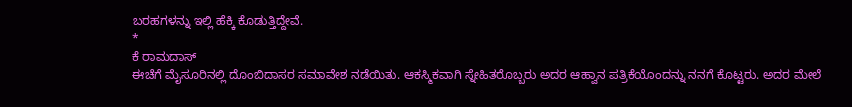ಬರಹಗಳನ್ನು ಇಲ್ಲಿ ಹೆಕ್ಕಿ ಕೊಡುತ್ತಿದ್ದೇವೆ.
*
ಕೆ ರಾಮದಾಸ್
ಈಚೆಗೆ ಮೈಸೂರಿನಲ್ಲಿ ದೊಂಬಿದಾಸರ ಸಮಾವೇಶ ನಡೆಯಿತು. ಆಕಸ್ಮಿಕವಾಗಿ ಸ್ನೇಹಿತರೊಬ್ಬರು ಅದರ ಆಹ್ವಾನ ಪತ್ರಿಕೆಯೊಂದನ್ನು ನನಗೆ ಕೊಟ್ಟರು. ಅದರ ಮೇಲೆ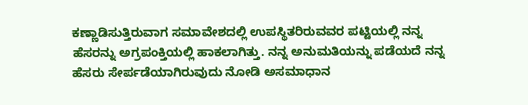ಕಣ್ಣಾಡಿಸುತ್ತಿರುವಾಗ ಸಮಾವೇಶದಲ್ಲಿ ಉಪಸ್ಥಿತರಿರುವವರ ಪಟ್ಟಿಯಲ್ಲಿ ನನ್ನ ಹೆಸರನ್ನು ಅಗ್ರಪಂಕ್ತಿಯಲ್ಲಿ ಹಾಕಲಾಗಿತ್ತು. ನನ್ನ ಅನುಮತಿಯನ್ನು ಪಡೆಯದೆ ನನ್ನ ಹೆಸರು ಸೇರ್ಪಡೆಯಾಗಿರುವುದು ನೋಡಿ ಅಸಮಾಧಾನ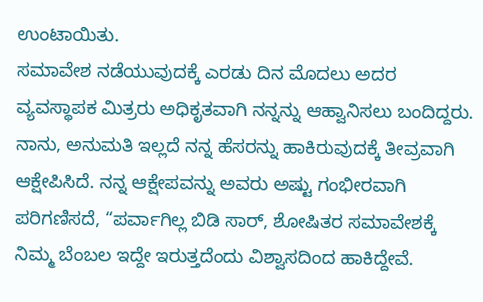ಉಂಟಾಯಿತು.
ಸಮಾವೇಶ ನಡೆಯುವುದಕ್ಕೆ ಎರಡು ದಿನ ಮೊದಲು ಅದರ ವ್ಯವಸ್ಥಾಪಕ ಮಿತ್ರರು ಅಧಿಕೃತವಾಗಿ ನನ್ನನ್ನು ಆಹ್ವಾನಿಸಲು ಬಂದಿದ್ದರು. ನಾನು, ಅನುಮತಿ ಇಲ್ಲದೆ ನನ್ನ ಹೆಸರನ್ನು ಹಾಕಿರುವುದಕ್ಕೆ ತೀವ್ರವಾಗಿ ಆಕ್ಷೇಪಿಸಿದೆ. ನನ್ನ ಆಕ್ಷೇಪವನ್ನು ಅವರು ಅಷ್ಟು ಗಂಭೀರವಾಗಿ ಪರಿಗಣಿಸದೆ, “ಪರ್ವಾಗಿಲ್ಲ ಬಿಡಿ ಸಾರ್, ಶೋಷಿತರ ಸಮಾವೇಶಕ್ಕೆ ನಿಮ್ಮ ಬೆಂಬಲ ಇದ್ದೇ ಇರುತ್ತದೆಂದು ವಿಶ್ವಾಸದಿಂದ ಹಾಕಿದ್ದೇವೆ.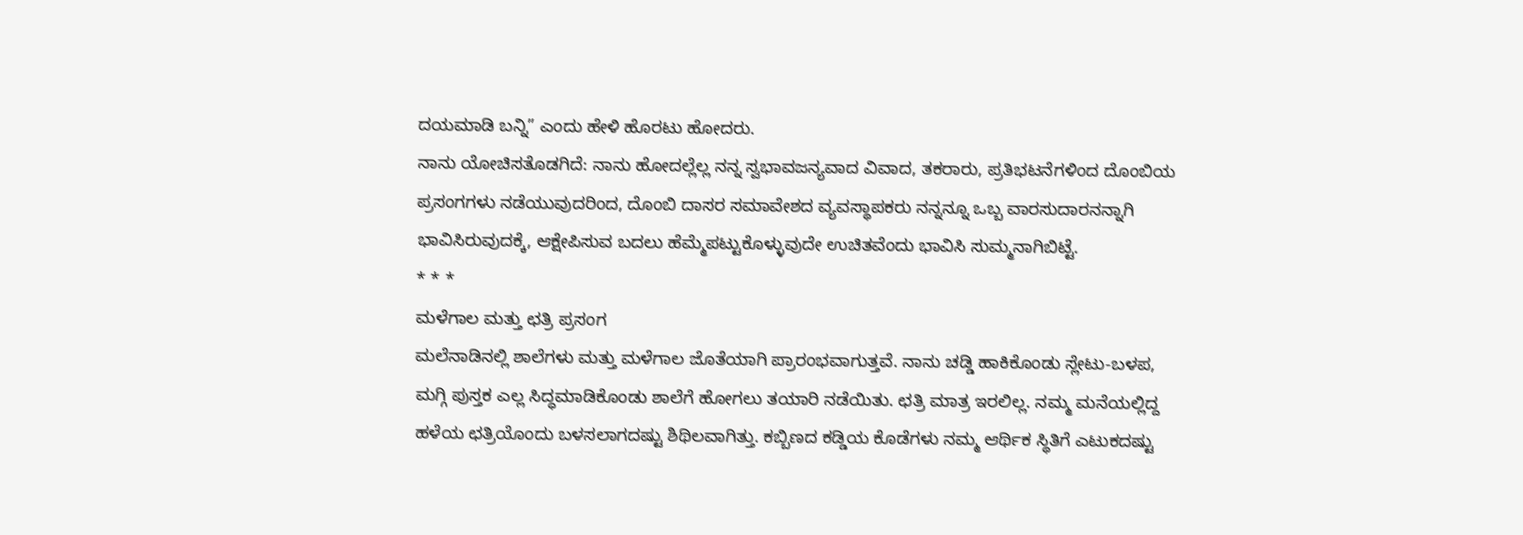ದಯಮಾಡಿ ಬನ್ನಿ” ಎಂದು ಹೇಳಿ ಹೊರಟು ಹೋದರು.
ನಾನು ಯೋಚಿಸತೊಡಗಿದೆ: ನಾನು ಹೋದಲ್ಲೆಲ್ಲ ನನ್ನ ಸ್ವಭಾವಜನ್ಯವಾದ ವಿವಾದ, ತಕರಾರು, ಪ್ರತಿಭಟನೆಗಳಿಂದ ದೊಂಬಿಯ ಪ್ರಸಂಗಗಳು ನಡೆಯುವುದರಿಂದ, ದೊಂಬಿ ದಾಸರ ಸಮಾವೇಶದ ವ್ಯವಸ್ಥಾಪಕರು ನನ್ನನ್ನೂ ಒಬ್ಬ ವಾರಸುದಾರನನ್ನಾಗಿ ಭಾವಿಸಿರುವುದಕ್ಕೆ, ಆಕ್ಷೇಪಿಸುವ ಬದಲು ಹೆಮ್ಮೆಪಟ್ಟುಕೊಳ್ಳುವುದೇ ಉಚಿತವೆಂದು ಭಾವಿಸಿ ಸುಮ್ಮನಾಗಿಬಿಟ್ಟೆ.
* * *
ಮಳೆಗಾಲ ಮತ್ತು ಛತ್ರಿ ಪ್ರಸಂಗ
ಮಲೆನಾಡಿನಲ್ಲಿ ಶಾಲೆಗಳು ಮತ್ತು ಮಳೆಗಾಲ ಜೊತೆಯಾಗಿ ಪ್ರಾರಂಭವಾಗುತ್ತವೆ. ನಾನು ಚಡ್ಡಿ ಹಾಕಿಕೊಂಡು ಸ್ಲೇಟು-ಬಳಪ, ಮಗ್ಗಿ ಪುಸ್ತಕ ಎಲ್ಲ ಸಿದ್ಧಮಾಡಿಕೊಂಡು ಶಾಲೆಗೆ ಹೋಗಲು ತಯಾರಿ ನಡೆಯಿತು. ಛತ್ರಿ ಮಾತ್ರ ಇರಲಿಲ್ಲ. ನಮ್ಮ ಮನೆಯಲ್ಲಿದ್ದ ಹಳೆಯ ಛತ್ರಿಯೊಂದು ಬಳಸಲಾಗದಷ್ಟು ಶಿಥಿಲವಾಗಿತ್ತು. ಕಬ್ಬಿಣದ ಕಡ್ಡಿಯ ಕೊಡೆಗಳು ನಮ್ಮ ಆರ್ಥಿಕ ಸ್ಥಿತಿಗೆ ಎಟುಕದಷ್ಟು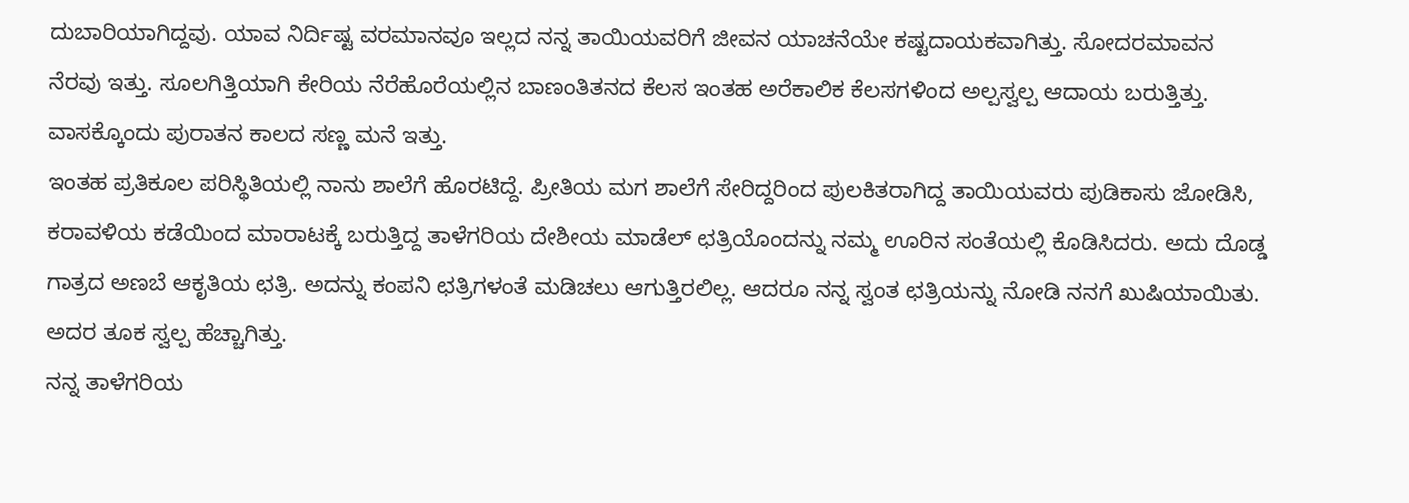ದುಬಾರಿಯಾಗಿದ್ದವು. ಯಾವ ನಿರ್ದಿಷ್ಟ ವರಮಾನವೂ ಇಲ್ಲದ ನನ್ನ ತಾಯಿಯವರಿಗೆ ಜೀವನ ಯಾಚನೆಯೇ ಕಷ್ಟದಾಯಕವಾಗಿತ್ತು. ಸೋದರಮಾವನ ನೆರವು ಇತ್ತು. ಸೂಲಗಿತ್ತಿಯಾಗಿ ಕೇರಿಯ ನೆರೆಹೊರೆಯಲ್ಲಿನ ಬಾಣಂತಿತನದ ಕೆಲಸ ಇಂತಹ ಅರೆಕಾಲಿಕ ಕೆಲಸಗಳಿಂದ ಅಲ್ಪಸ್ವಲ್ಪ ಆದಾಯ ಬರುತ್ತಿತ್ತು. ವಾಸಕ್ಕೊಂದು ಪುರಾತನ ಕಾಲದ ಸಣ್ಣ ಮನೆ ಇತ್ತು.
ಇಂತಹ ಪ್ರತಿಕೂಲ ಪರಿಸ್ಥಿತಿಯಲ್ಲಿ ನಾನು ಶಾಲೆಗೆ ಹೊರಟಿದ್ದೆ. ಪ್ರೀತಿಯ ಮಗ ಶಾಲೆಗೆ ಸೇರಿದ್ದರಿಂದ ಪುಲಕಿತರಾಗಿದ್ದ ತಾಯಿಯವರು ಪುಡಿಕಾಸು ಜೋಡಿಸಿ, ಕರಾವಳಿಯ ಕಡೆಯಿಂದ ಮಾರಾಟಕ್ಕೆ ಬರುತ್ತಿದ್ದ ತಾಳೆಗರಿಯ ದೇಶೀಯ ಮಾಡೆಲ್ ಛತ್ರಿಯೊಂದನ್ನು ನಮ್ಮ ಊರಿನ ಸಂತೆಯಲ್ಲಿ ಕೊಡಿಸಿದರು. ಅದು ದೊಡ್ಡ ಗಾತ್ರದ ಅಣಬೆ ಆಕೃತಿಯ ಛತ್ರಿ. ಅದನ್ನು ಕಂಪನಿ ಛತ್ರಿಗಳಂತೆ ಮಡಿಚಲು ಆಗುತ್ತಿರಲಿಲ್ಲ. ಆದರೂ ನನ್ನ ಸ್ವಂತ ಛತ್ರಿಯನ್ನು ನೋಡಿ ನನಗೆ ಖುಷಿಯಾಯಿತು. ಅದರ ತೂಕ ಸ್ವಲ್ಪ ಹೆಚ್ಚಾಗಿತ್ತು.
ನನ್ನ ತಾಳೆಗರಿಯ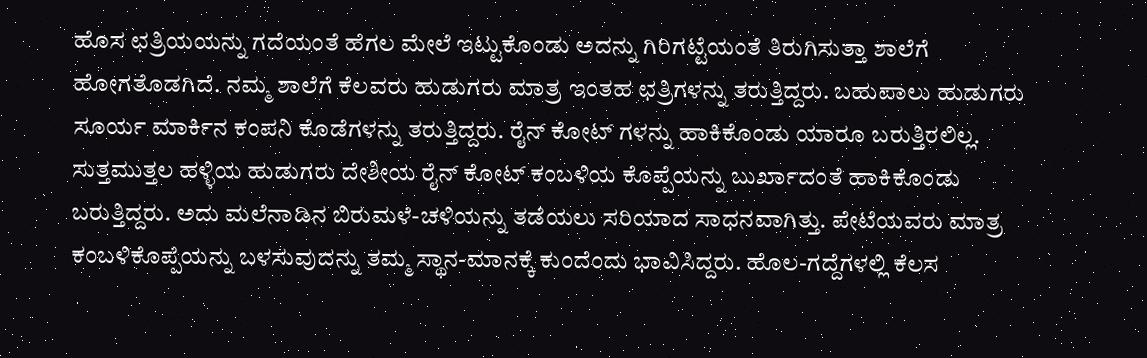ಹೊಸ ಛತ್ರಿಯಯನ್ನು ಗದೆಯಂತೆ ಹೆಗಲ ಮೇಲೆ ಇಟ್ಟುಕೊಂಡು ಅದನ್ನು ಗಿರಿಗಟ್ಟೆಯಂತೆ ತಿರುಗಿಸುತ್ತಾ ಶಾಲೆಗೆ ಹೋಗತೊಡಗಿದೆ. ನಮ್ಮ ಶಾಲೆಗೆ ಕೆಲವರು ಹುಡುಗರು ಮಾತ್ರ ಇಂತಹ ಛತ್ರಿಗಳನ್ನು ತರುತ್ತಿದ್ದರು. ಬಹುಪಾಲು ಹುಡುಗರು ಸೂರ್ಯ ಮಾರ್ಕಿನ ಕಂಪನಿ ಕೊಡೆಗಳನ್ನು ತರುತ್ತಿದ್ದರು. ರೈನ್ ಕೋಟ್ ಗಳನ್ನು ಹಾಕಿಕೊಂಡು ಯಾರೂ ಬರುತ್ತಿರಲಿಲ್ಲ. ಸುತ್ತಮುತ್ತಲ ಹಳ್ಳಿಯ ಹುಡುಗರು ದೇಶೀಯ ರೈನ್ ಕೋಟ್ ಕಂಬಳಿಯ ಕೊಪ್ಪೆಯನ್ನು ಬುರ್ಖಾದಂತೆ ಹಾಕಿಕೊಂಡು ಬರುತ್ತಿದ್ದರು. ಅದು ಮಲೆನಾಡಿನ ಬಿರುಮಳೆ-ಚಳಿಯನ್ನು ತಡೆಯಲು ಸರಿಯಾದ ಸಾಧನವಾಗಿತ್ತು. ಪೇಟೆಯವರು ಮಾತ್ರ ಕಂಬಳಿಕೊಪ್ಪೆಯನ್ನು ಬಳಸುವುದನ್ನು ತಮ್ಮ ಸ್ಥಾನ-ಮಾನಕ್ಕೆ ಕುಂದೆಂದು ಭಾವಿಸಿದ್ದರು. ಹೊಲ-ಗದ್ದೆಗಳಲ್ಲಿ ಕೆಲಸ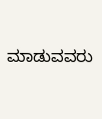ಮಾಡುವವರು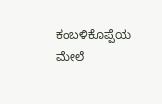ಕಂಬಳಿಕೊಪ್ಪೆಯ ಮೇಲೆ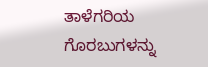ತಾಳೆಗರಿಯ ಗೊರಬುಗಳನ್ನು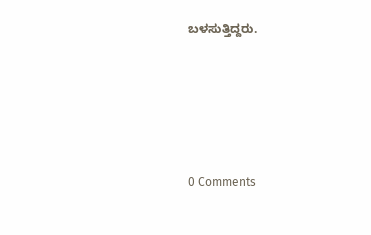ಬಳಸುತ್ತಿದ್ದರು.





0 Comments